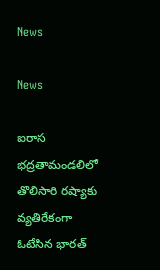News

News

ఐరాస భద్రతామండలిలో తొలిసారి రష్యాకు వ్యతిరేకంగా ఓటేసిన భారత్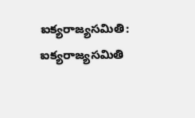ఐక్యరాజ్యసమితి: ఐక్యరాజ్యసమితి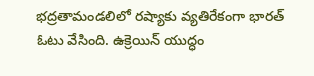భద్రతామండలిలో రష్యాకు వ్యతిరేకంగా భారత్‌ ఓటు వేసింది. ఉక్రెయిన్‌ యుద్ధం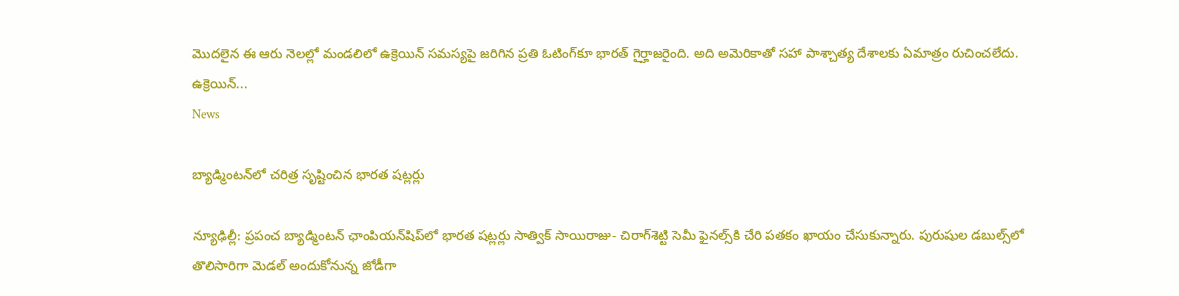మొదలైన ఈ ఆరు నెలల్లో మండలిలో ఉక్రెయిన్‌ సమస్యపై జరిగిన ప్రతి ఓటింగ్‌కూ భారత్‌ గైర్హాజరైంది. అది అమెరికాతో సహా పాశ్చాత్య దేశాలకు ఏమాత్రం రుచించలేదు. ఉక్రెయిన్‌...
News

బ్యాడ్మింటన్‌లో చరిత్ర సృష్టించిన భారత షట్లర్లు

న్యూఢిల్లీ: ప్రపంచ బ్యాడ్మింటన్‌ ఛాంపియన్‌షిప్‌లో భారత షట్లర్లు సాత్విక్‌ సాయిరాజు- చిరాగ్‌శెట్టి సెమీ ఫైనల్స్‌కి చేరి పతకం ఖాయం చేసుకున్నారు. పురుషుల డబుల్స్‌లో తొలిసారిగా మెడల్‌ అందుకోనున్న జోడీగా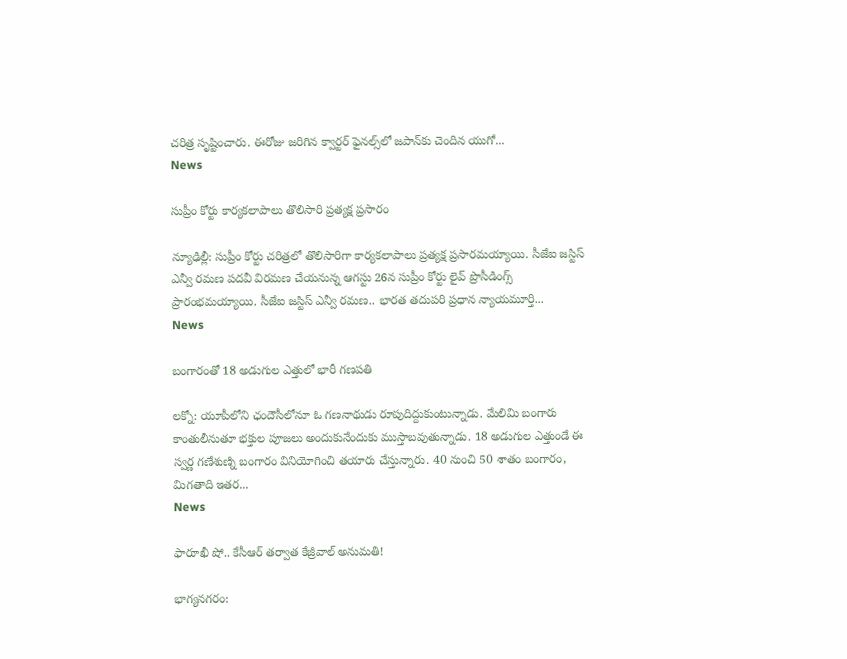చరిత్ర సృష్టించారు. ఈరోజు జరిగిన క్వార్టర్‌ ఫైనల్స్‌లో జపాన్‌కు చెందిన యుగో...
News

సుప్రీం కోర్టు కార్యకలాపాలు తొలిసారి ప్రత్యక్ష ప్రసారం

న్యూఢిల్లీ: సుప్రీం కోర్టు చరిత్రలో తొలిసారిగా కార్యకలాపాలు ప్రత్యక్ష ప్రసారమ‌య్యాయి. సీజేఐ జస్టిస్ ఎన్వీ రమణ పదవీ విరమణ చేయనున్న ఆగస్టు 26న సుప్రీం కోర్టు లైవ్ ప్రొసీడింగ్స్ ప్రారంభమయ్యాయి. సీజేఐ జస్టిస్ ఎన్వీ రమణ.. భారత తదుపరి ప్రధాన న్యాయమూర్తి...
News

బంగారంతో 18 అడుగుల ఎత్తులో భారీ గణపతి

ల‌క్నో: యూపీలోని ఛందౌసీలోనూ ఓ గణనాథుడు రూపుదిద్దుకుంటున్నాడు. మేలిమి బంగారు కాంతులీనుతూ భక్తుల పూజలు అందుకునేందుకు ముస్తాబవుతున్నాడు. 18 అడుగుల ఎత్తుండే ఈ స్వర్ణ గణేశుణ్ని బంగారం వినియోగించి తయారు చేస్తున్నారు. 40 నుంచి 50 శాతం బంగారం, మిగతాది ఇతర...
News

ఫారూఖీ షో.. కేసీఆర్ తర్వాత కేజ్రీవాల్ అనుమతి!

భాగ్య‌న‌గ‌రం: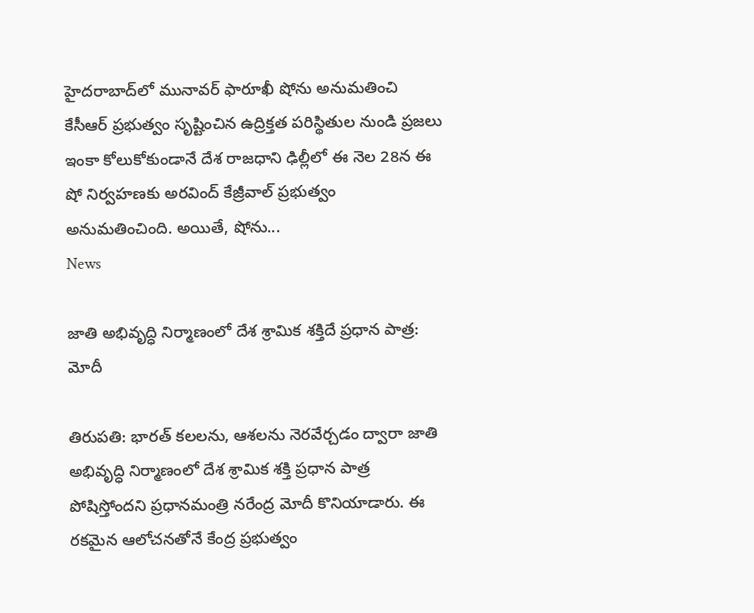హైదరాబాద్‌లో మునావర్‌ ఫారూఖీ షోను అనుమతించి కేసీఆర్ ప్రభుత్వం సృష్టించిన ఉద్రిక్తత పరిస్థితుల నుండి ప్రజలు ఇంకా కోలుకోకుండానే దేశ రాజధాని ఢిల్లీలో ఈ నెల 28న ఈ షో నిర్వహణకు అరవింద్ కేజ్రీవాల్ ప్రభుత్వం అనుమతించింది. అయితే, షోను...
News

జాతి అభివృద్ధి నిర్మాణంలో దేశ శ్రామిక శక్తిదే ప్రధాన పాత్ర: మోదీ

తిరుపతి: భారత్‌ కలలను, ఆశలను నెరవేర్చడం ద్వారా జాతి అభివృద్ధి నిర్మాణంలో దేశ శ్రామిక శక్తి ప్రధాన పాత్ర పోషిస్తోందని ప్రధానమంత్రి నరేంద్ర మోదీ కొనియాడారు. ఈ రకమైన ఆలోచనతోనే కేంద్ర ప్రభుత్వం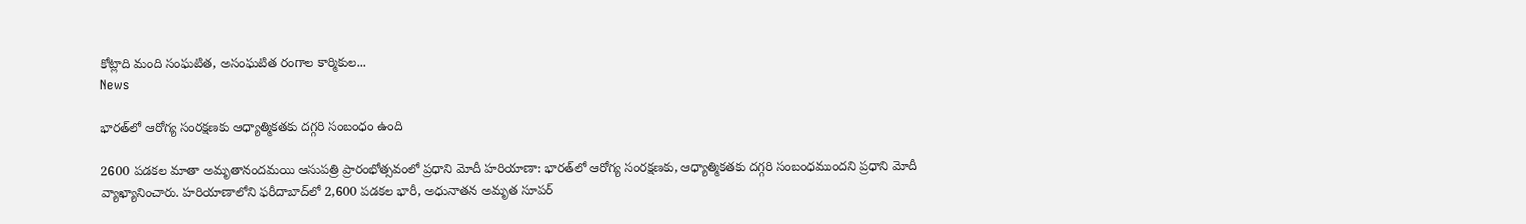కోట్లాది మంది సంఘటిత, అసంఘటిత రంగాల కార్మికుల...
News

భారత్‌లో ఆరోగ్య సంరక్షణకు ఆధ్యాత్మికతకు దగ్గరి సంబంధం ఉంది

2600 పడకల మాతా అమృతానందమయి ఆసుపత్రి ప్రారంభోత్స‌వంలో ప్ర‌ధాని మోదీ హరియాణా: భారత్‌లో ఆరోగ్య సంరక్షణకు, ఆధ్యాత్మికతకు దగ్గరి సంబంధముందని ప్రధాని మోదీ వ్యాఖ్యానించారు. హరియాణాలోని ఫరీదాబాద్‌లో 2,600 పడకల భారీ, అధునాతన అమృత సూపర్‌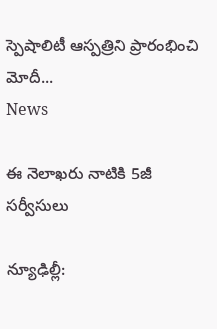స్పెషాలిటీ ఆస్పత్రిని ప్రారంభించి మోదీ...
News

ఈ నెలాఖరు నాటికి 5జీ సర్వీసులు

న్యూఢిల్లీ: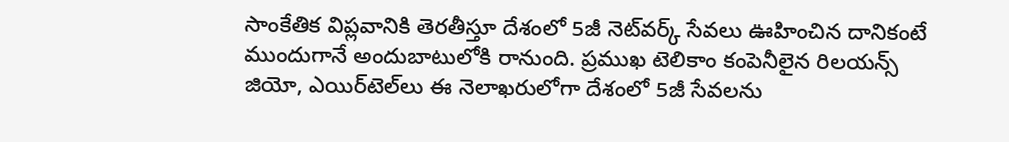సాంకేతిక విప్లవానికి తెరతీస్తూ దేశంలో 5జీ నెట్‌వర్క్‌ సేవలు ఊహించిన దానికంటే ముందుగానే అందుబాటులోకి రానుంది. ప్రముఖ టెలికాం కంపెనీలైన రిలయన్స్‌ జియో, ఎయిర్‌టెల్‌లు ఈ నెలాఖరులోగా దేశంలో 5జీ సేవలను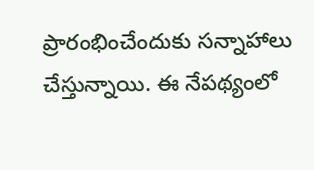ప్రారంభించేందుకు సన్నాహాలు చేస్తున్నాయి. ఈ నేపథ్యంలో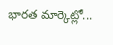భారత మార్కెట్లో...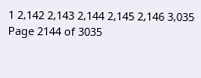1 2,142 2,143 2,144 2,145 2,146 3,035
Page 2144 of 3035